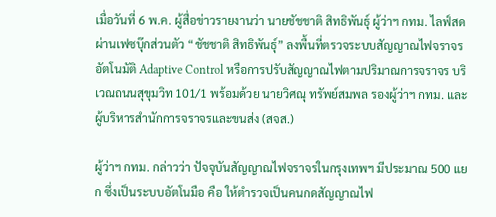เมื่อวันที่ 6 พ.ค. ผู้สื่อข่าวรายงานว่า นายชัชชาติ สิทธิพันธุ์ ผู้ว่าฯ กทม. ไลฟ์สดผ่านเฟซบุ๊กส่วนตัว “ชัชชาติ สิทธิพันธุ์” ลงพื้นที่ตรวจระบบสัญญาณไฟจราจรอัตโนมัติ Adaptive Control หรือการปรับสัญญาณไฟตามปริมาณการจราจร บริเวณถนนสุขุมวิท 101/1 พร้อมด้วย นายวิศณุ ทรัพย์สมพล รองผู้ว่าฯ กทม. และผู้บริหารสำนักการจราจรและขนส่ง (สจส.)

ผู้ว่าฯ กทม. กล่าวว่า ปัจจุบันสัญญาณไฟจราจรในกรุงเทพฯ มีประมาณ 500 แยก ซึ่งเป็นระบบอัตโนมือ คือ ให้ตำรวจเป็นคนกดสัญญาณไฟ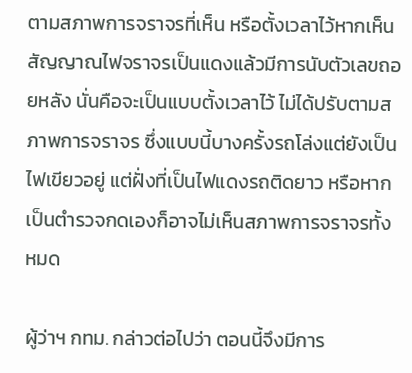ตามสภาพการจราจรที่เห็น หรือตั้งเวลาไว้หากเห็นสัญญาณไฟจราจรเป็นแดงแล้วมีการนับตัวเลขถอยหลัง นั่นคือจะเป็นแบบตั้งเวลาไว้ ไม่ได้ปรับตามสภาพการจราจร ซึ่งแบบนี้บางครั้งรถโล่งแต่ยังเป็นไฟเขียวอยู่ แต่ฝั่งที่เป็นไฟแดงรถติดยาว หรือหากเป็นตำรวจกดเองก็อาจไม่เห็นสภาพการจราจรทั้งหมด

ผู้ว่าฯ กทม. กล่าวต่อไปว่า ตอนนี้จึงมีการ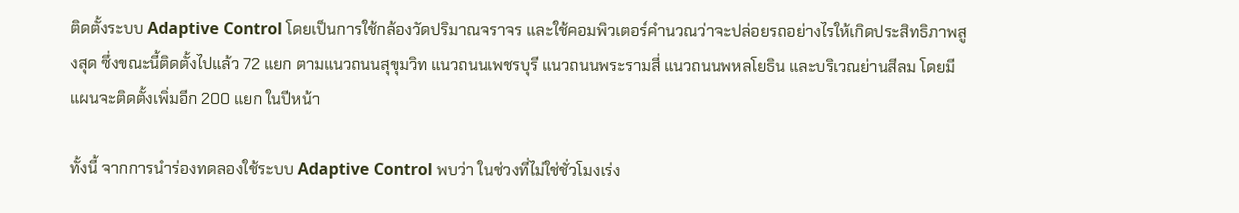ติดตั้งระบบ Adaptive Control โดยเป็นการใช้กล้องวัดปริมาณจราจร และใช้คอมพิวเตอร์คำนวณว่าจะปล่อยรถอย่างไรให้เกิดประสิทธิภาพสูงสุด ซึ่งขณะนี้ติดตั้งไปแล้ว 72 แยก ตามแนวถนนสุขุมวิท แนวถนนเพชรบุรี แนวถนนพระรามสี่ แนวถนนพหลโยธิน และบริเวณย่านสีลม โดยมีแผนจะติดตั้งเพิ่มอีก 200 แยก ในปีหน้า

ทั้งนี้ จากการนำร่องทดลองใช้ระบบ Adaptive Control พบว่า ในช่วงที่ไม่ใช่ชั่วโมงเร่ง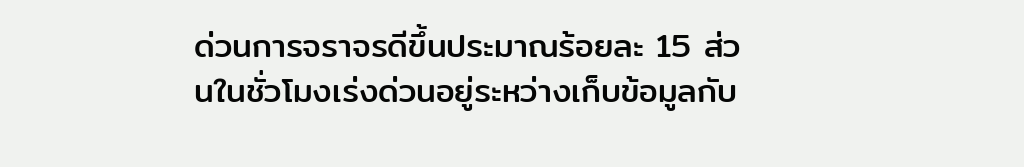ด่วนการจราจรดีขึ้นประมาณร้อยละ 15 ส่วนในชั่วโมงเร่งด่วนอยู่ระหว่างเก็บข้อมูลกับ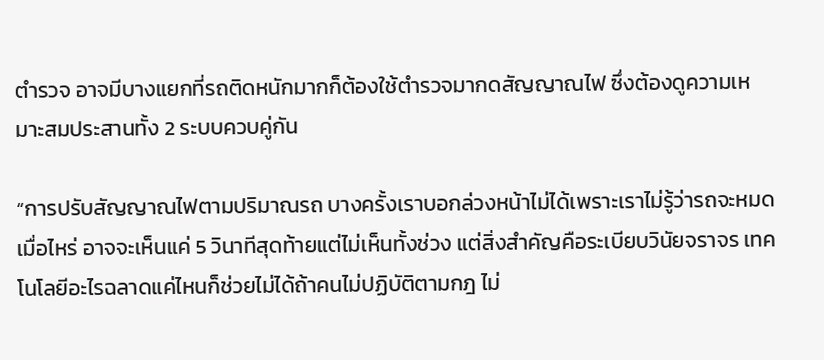ตำรวจ อาจมีบางแยกที่รถติดหนักมากก็ต้องใช้ตำรวจมากดสัญญาณไฟ ซึ่งต้องดูความเหมาะสมประสานทั้ง 2 ระบบควบคู่กัน

“การปรับสัญญาณไฟตามปริมาณรถ บางครั้งเราบอกล่วงหน้าไม่ได้เพราะเราไม่รู้ว่ารถจะหมดเมื่อไหร่ อาจจะเห็นแค่ 5 วินาทีสุดท้ายแต่ไม่เห็นทั้งช่วง แต่สิ่งสำคัญคือระเบียบวินัยจราจร เทคโนโลยีอะไรฉลาดแค่ไหนก็ช่วยไม่ได้ถ้าคนไม่ปฏิบัติตามกฎ ไม่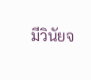มีวินัยจ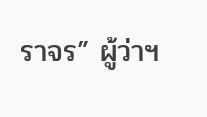ราจร” ผู้ว่าฯ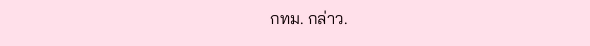กทม. กล่าว.